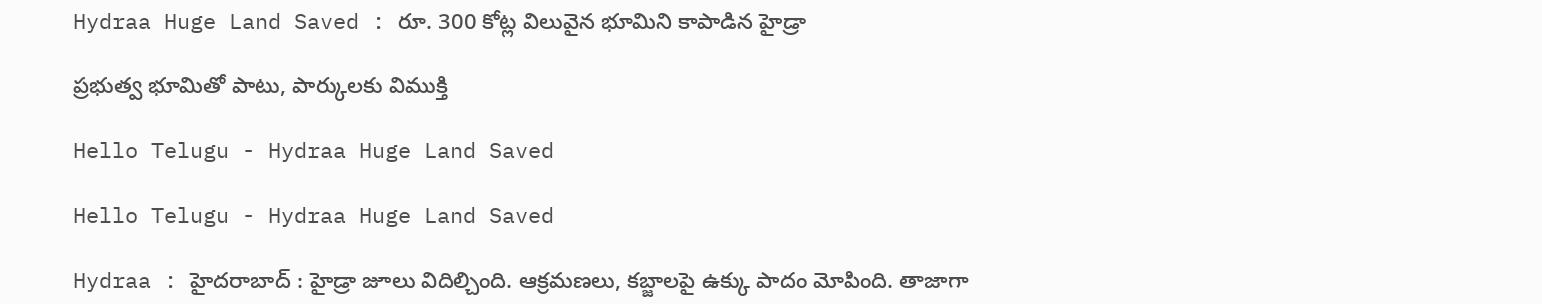Hydraa Huge Land Saved : రూ. 300 కోట్ల విలువైన భూమిని కాపాడిన హైడ్రా

ప్ర‌భుత్వ భూమితో పాటు, పార్కుల‌కు విముక్తి

Hello Telugu - Hydraa Huge Land Saved

Hello Telugu - Hydraa Huge Land Saved

Hydraa : హైద‌రాబాద్ : హైడ్రా జూలు విదిల్చింది. ఆక్ర‌మ‌ణ‌లు, క‌బ్జాల‌పై ఉక్కు పాదం మోపింది. తాజాగా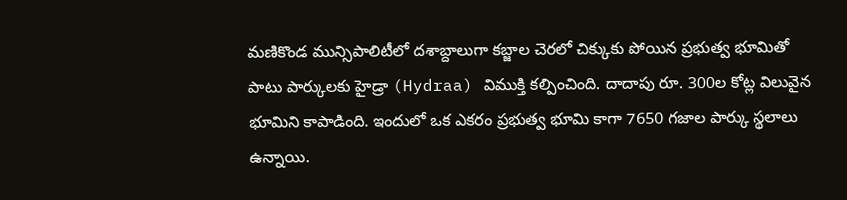మ‌ణికొండ మున్సిపాలిటీలో ద‌శాబ్దాలుగా క‌బ్జాల చెర‌లో చిక్కుకు పోయిన ప్ర‌భుత్వ భూమితో పాటు పార్కుల‌కు హైడ్రా (Hydraa) విముక్తి క‌ల్పించింది. దాదాపు రూ. 300ల కోట్ల విలువైన భూమిని కాపాడింది. ఇందులో ఒక ఎక‌రం ప్ర‌భుత్వ భూమి కాగా 7650 గ‌జాల పార్కు స్థ‌లాలు ఉన్నాయి.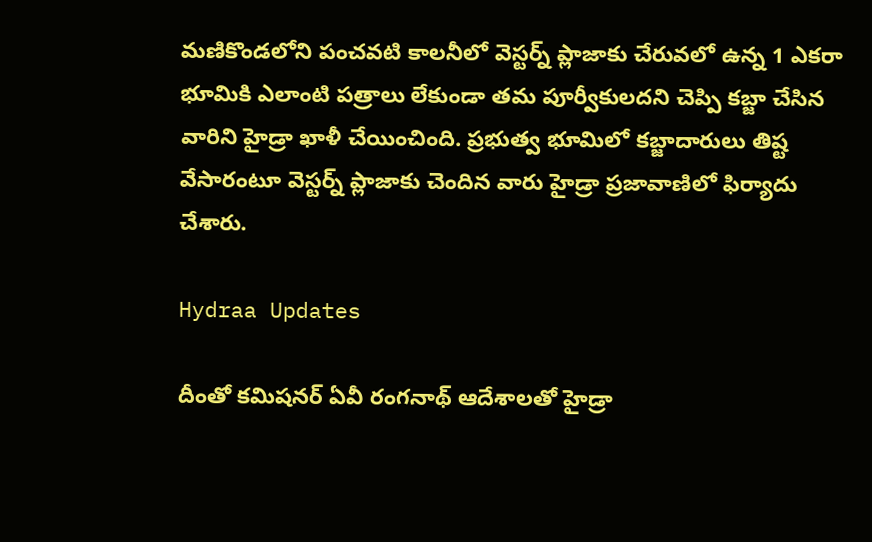మ‌ణికొండలోని పంచ‌వ‌టి కాల‌నీలో వెస్ట‌ర్న్ ప్లాజాకు చేరువ‌లో ఉన్న 1 ఎక‌రా భూమికి ఎలాంటి ప‌త్రాలు లేకుండా త‌మ పూర్వీకుల‌ద‌ని చెప్పి క‌బ్జా చేసిన వారిని హైడ్రా ఖాళీ చేయించింది. ప్ర‌భుత్వ భూమిలో క‌బ్జాదారులు తిష్ట వేసారంటూ వెస్ట‌ర్న్ ప్లాజాకు చెందిన వారు హైడ్రా ప్ర‌జావాణిలో ఫిర్యాదు చేశారు.

Hydraa Updates

దీంతో క‌మిష‌న‌ర్ ఏవీ రంగ‌నాథ్‌ ఆదేశాలతో హైడ్రా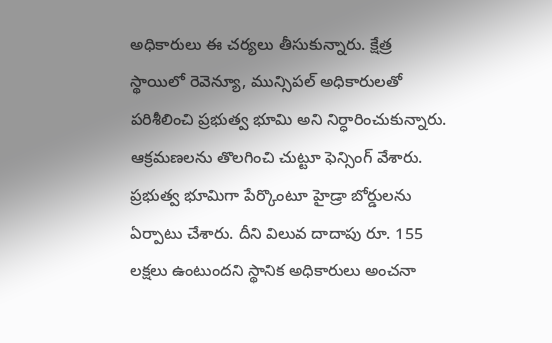అధికారులు ఈ చ‌ర్య‌లు తీసుకున్నారు. క్షేత్ర స్థాయిలో రెవెన్యూ, మున్సిప‌ల్ అధికారుల‌తో ప‌రిశీలించి ప్ర‌భుత్వ భూమి అని నిర్ధారించుకున్నారు. ఆక్ర‌మ‌ణ‌ల‌ను తొల‌గించి చుట్టూ ఫెన్సింగ్ వేశారు. ప్ర‌భుత్వ భూమిగా పేర్కొంటూ హైడ్రా బోర్డుల‌ను ఏర్పాటు చేశారు. దీని విలువ దాదాపు రూ. 155 ల‌క్ష‌లు ఉంటుంద‌ని స్థానిక అధికారులు అంచ‌నా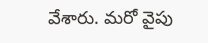వేశారు. మ‌రో వైపు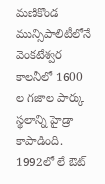మ‌ణికొండ మున్సిపాలిటీలోనే వెంక‌టేశ్వ‌ర కాల‌నీలో 1600 ల గ‌జాల పార్కు స్థ‌లాన్ని హైడ్రా కాపాడింది. 1992లో లే ఔట్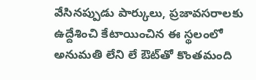వేసినప్పుడు పార్కులు, ప్ర‌జావ‌స‌రాల‌కు ఉద్దేశించి కేటాయించిన ఈ స్థ‌లంలో అనుమ‌తి లేని లే ఔట్‌తో కొంత‌మంది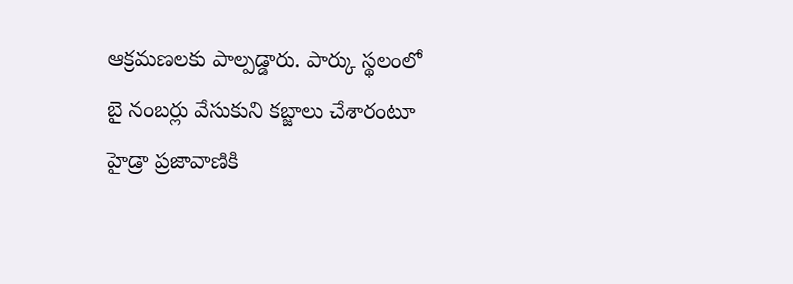ఆక్ర‌మ‌ణ‌ల‌కు పాల్ప‌డ్డారు. పార్కు స్థ‌లంలో బై నంబ‌ర్లు వేసుకుని క‌బ్జాలు చేశారంటూ హైడ్రా ప్ర‌జావాణికి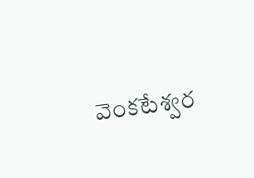వెంక‌టేశ్వ‌ర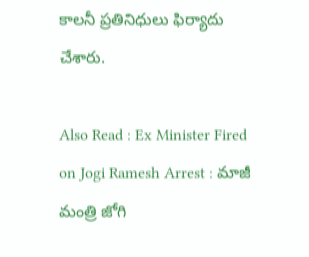కాల‌నీ ప్ర‌తినిధులు ఫిర్యాదు చేశారు.

Also Read : Ex Minister Fired on Jogi Ramesh Arrest : మాజీ మంత్రి జోగి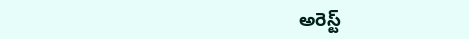అరెస్ట్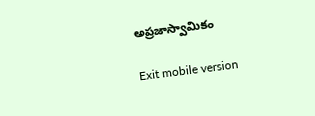అప్ర‌జాస్వామికం

Exit mobile version